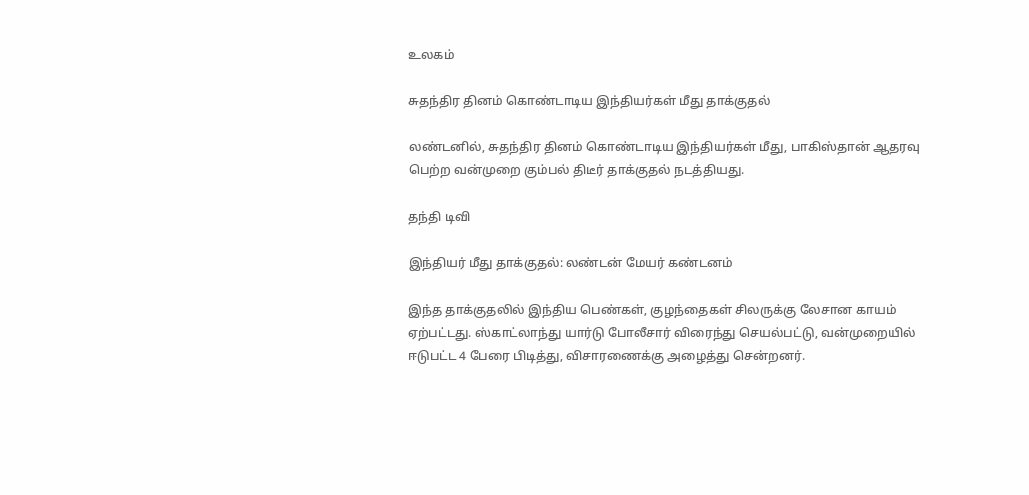உலகம்

சுதந்திர தினம் கொண்டாடிய இந்தியர்கள் மீது தாக்குதல்

லண்டனில், சுதந்திர தினம் கொண்டாடிய இந்தியர்கள் மீது, பாகிஸ்தான் ஆதரவு பெற்ற வன்முறை கும்பல் திடீர் தாக்குதல் நடத்தியது.

தந்தி டிவி

இந்தியர் மீது தாக்குதல்: லண்டன் மேயர் கண்டனம்

இந்த தாக்குதலில் இந்திய பெண்கள், குழந்தைகள் சிலருக்கு லேசான காயம் ஏற்பட்டது. ஸ்காட்லாந்து யார்டு போலீசார் விரைந்து செயல்பட்டு, வன்முறையில் ஈடுபட்ட 4 பேரை பிடித்து, விசாரணைக்கு அழைத்து சென்றனர்.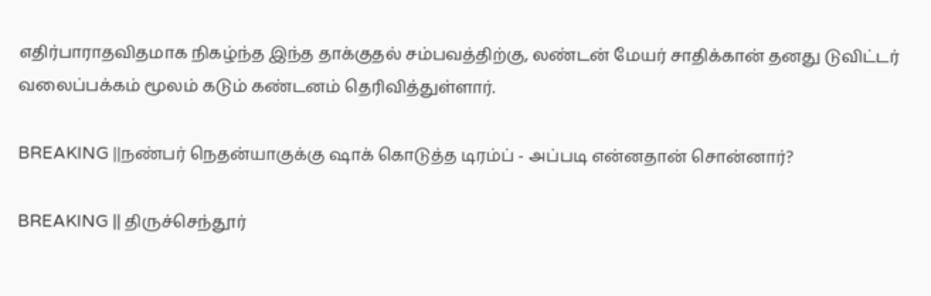எதிர்பாராதவிதமாக நிகழ்ந்த இந்த தாக்குதல் சம்பவத்திற்கு, லண்டன் மேயர் சாதிக்கான் தனது டுவிட்டர் வலைப்பக்கம் மூலம் கடும் கண்டனம் தெரிவித்துள்ளார்.

BREAKING ||நண்பர் நெதன்யாகுக்கு ஷாக் கொடுத்த டிரம்ப் - அப்படி என்னதான் சொன்னார்?

BREAKING || திருச்செந்தூர்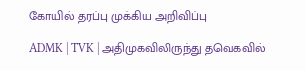கோயில் தரப்பு முக்கிய அறிவிப்பு

ADMK | TVK | அதிமுகவிலிருந்து தவெகவில்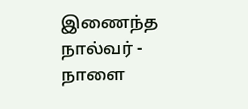இணைந்த நால்வர் - நாளை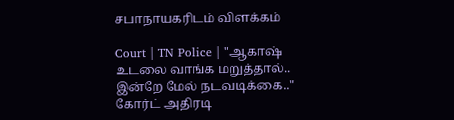சபாநாயகரிடம் விளக்கம்

Court | TN Police | "ஆகாஷ் உடலை வாங்க மறுத்தால்.. இன்றே மேல் நடவடிக்கை.." கோர்ட் அதிரடி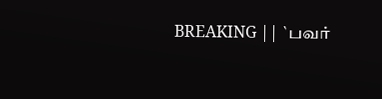BREAKING || `பவர்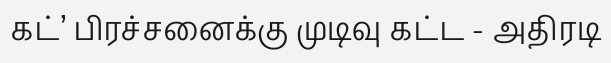கட்’ பிரச்சனைக்கு முடிவு கட்ட - அதிரடி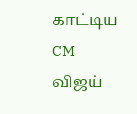காட்டிய CM விஜய்